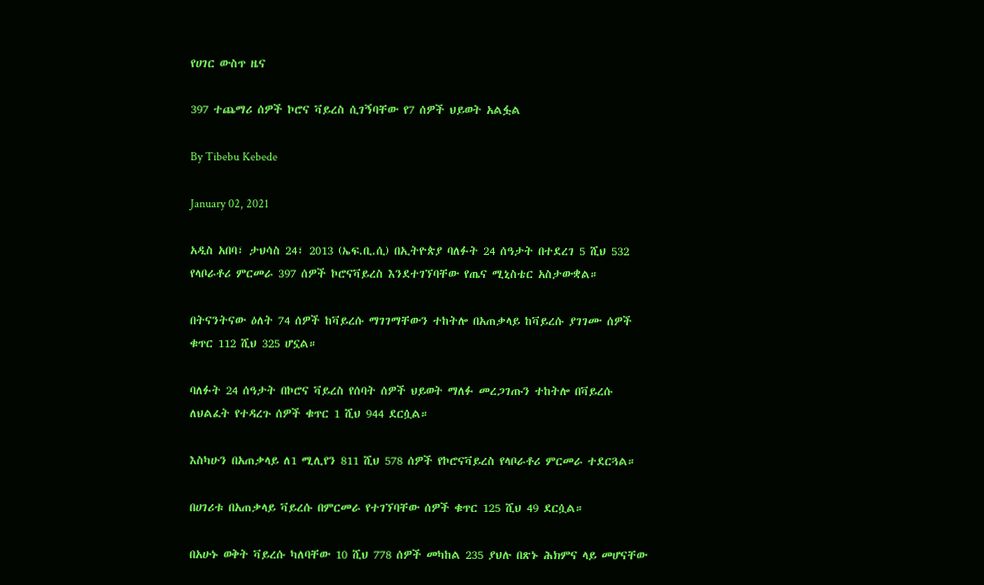የሀገር ውስጥ ዜና

397 ተጨማሪ ሰዎች ኮሮና ቫይረስ ሲገኝባቸው የ7 ሰዎች ህይወት አልፏል

By Tibebu Kebede

January 02, 2021

አዲስ አበባ፣ ታህሳስ 24፣ 2013 (ኤፍ.ቢ.ሲ) በኢትዮጵያ ባለፉት 24 ሰዓታት በተደረገ 5 ሺህ 532 የላቦራቶሪ ምርመራ 397 ሰዎች ኮሮናቫይረስ እንደተገኘባቸው የጤና ሚኒስቴር አስታውቋል።

በትናንትናው ዕለት 74 ሰዎች ከቫይረሱ ማገገማቸውን ተከትሎ በአጠቃላይ ከቫይረሱ ያገገሙ ሰዎች ቁጥር 112 ሺህ 325 ሆኗል።

ባለፉት 24 ሰዓታት በኮሮና ቫይረስ የሰባት ሰዎች ህይወት ማለፉ መረጋገጡን ተከትሎ በቫይረሱ ለህልፈት የተዳረጉ ሰዎች ቁጥር 1 ሺህ 944 ደርሷል።

እስካሁን በአጠቃላይ ለ1 ሚሊየን 811 ሺህ 578 ሰዎች የኮሮናቫይረስ የላቦራቶሪ ምርመራ ተደርጓል።

በሀገሪቱ በአጠቃላይ ቫይረሱ በምርመራ የተገኘባቸው ሰዎች ቁጥር 125 ሺህ 49 ደርሷል።

በአሁኑ ወቅት ቫይረሱ ካለባቸው 10 ሺህ 778 ሰዎች መካከል 235 ያህሉ በጽኑ ሕክምና ላይ መሆናቸው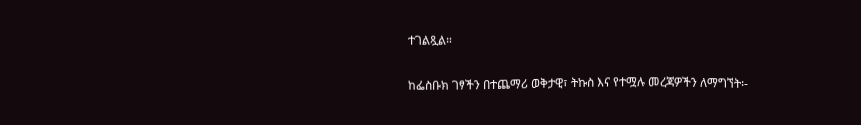ተገልጿል።

ከፌስቡክ ገፃችን በተጨማሪ ወቅታዊ፣ ትኩስ እና የተሟሉ መረጃዎችን ለማግኘት፡-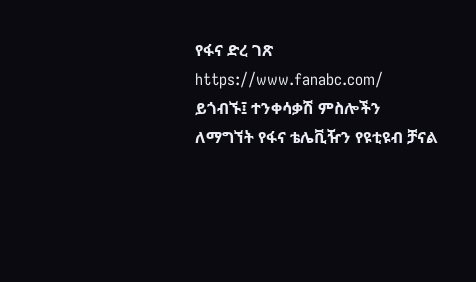የፋና ድረ ገጽ https://www.fanabc.com/ ይጎብኙ፤ ተንቀሳቃሽ ምስሎችን ለማግኘት የፋና ቴሌቪዥን የዩቲዩብ ቻናል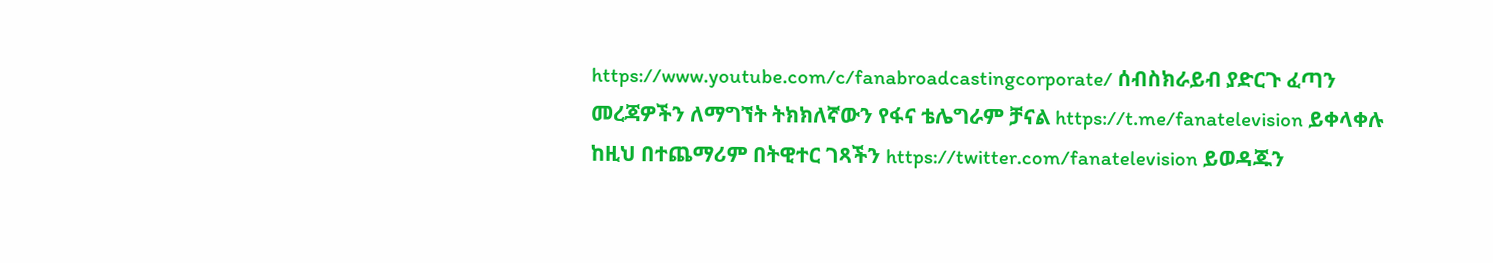https://www.youtube.com/c/fanabroadcastingcorporate/ ሰብስክራይብ ያድርጉ ፈጣን መረጃዎችን ለማግኘት ትክክለኛውን የፋና ቴሌግራም ቻናል https://t.me/fanatelevision ይቀላቀሉ ከዚህ በተጨማሪም በትዊተር ገጻችን https://twitter.com/fanatelevision ይወዳጁን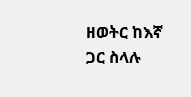ዘወትር ከእኛ ጋር ስላሉ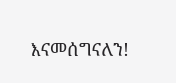እናመሰግናለን!